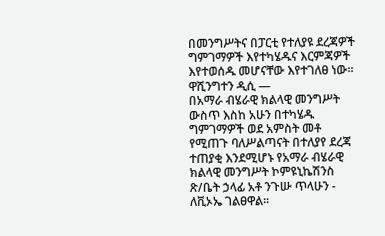በመንግሥትና በፓርቲ የተለያዩ ደረጃዎች ግምገማዎች እየተካሄዱና እርምጃዎች እየተወሰዱ መሆናቸው እየተገለፀ ነው፡፡
ዋሺንግተን ዲሲ —
በአማራ ብሄራዊ ክልላዊ መንግሥት ውስጥ እስከ አሁን በተካሄዱ ግምገማዎች ወደ አምስት መቶ የሚጠጉ ባለሥልጣናት በተለያየ ደረጃ ተጠያቂ እንደሚሆኑ የአማራ ብሄራዊ ክልላዊ መንግሥት ኮምዩኒኬሽንስ ጽ/ቤት ኃላፊ አቶ ንጉሡ ጥላሁን - ለቪኦኤ ገልፀዋል፡፡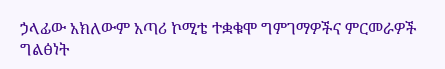ኃላፊው አክለውም አጣሪ ኮሚቴ ተቋቁሞ ግምገማዎችና ምርመራዎች ግልፅነት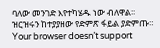ባለው መንገድ እየተካሄዱ ነው ብለዋል፡፡
ዝርዝሩን ከተያያዘው የድምጽ ፋይል ያድምጡ።
Your browser doesn’t support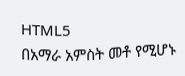HTML5
በአማራ አምስት መቶ የሚሆኑ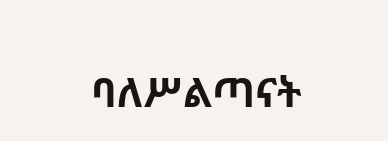ባለሥልጣናት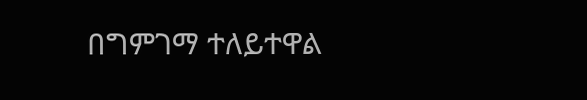በግምገማ ተለይተዋል